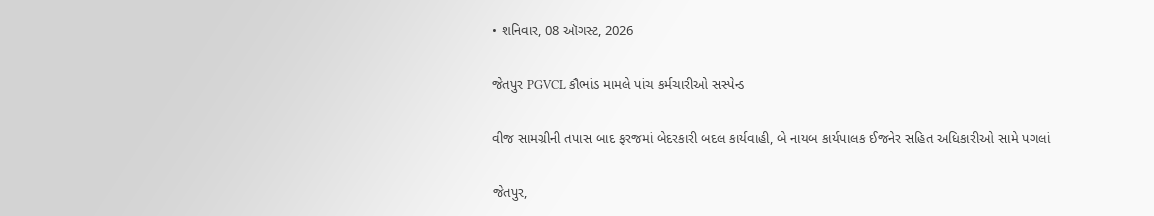• શનિવાર, 08 ઑગસ્ટ, 2026

જેતપુર PGVCL કૌભાંડ મામલે પાંચ કર્મચારીઓ સસ્પેન્ડ

વીજ સામગ્રીની તપાસ બાદ ફરજમાં બેદરકારી બદલ કાર્યવાહી, બે નાયબ કાર્યપાલક ઈજનેર સહિત અધિકારીઓ સામે પગલાં

જેતપુર,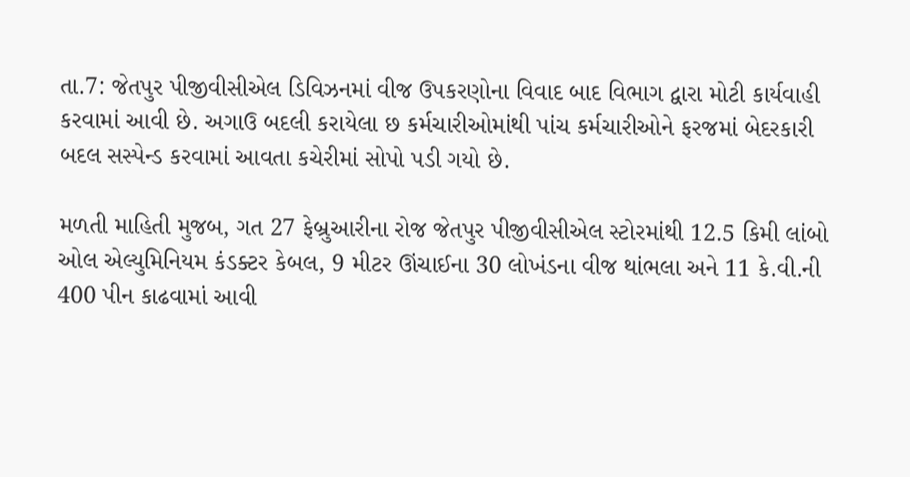તા.7: જેતપુર પીજીવીસીએલ ડિવિઝનમાં વીજ ઉપકરણોના વિવાદ બાદ વિભાગ દ્વારા મોટી કાર્યવાહી કરવામાં આવી છે. અગાઉ બદલી કરાયેલા છ કર્મચારીઓમાંથી પાંચ કર્મચારીઓને ફરજમાં બેદરકારી બદલ સસ્પેન્ડ કરવામાં આવતા કચેરીમાં સોપો પડી ગયો છે.

મળતી માહિતી મુજબ, ગત 27 ફેબ્રુઆરીના રોજ જેતપુર પીજીવીસીએલ સ્ટોરમાંથી 12.5 કિમી લાંબો ઓલ એલ્યુમિનિયમ કંડક્ટર કેબલ, 9 મીટર ઊંચાઈના 30 લોખંડના વીજ થાંભલા અને 11 કે.વી.ની 400 પીન કાઢવામાં આવી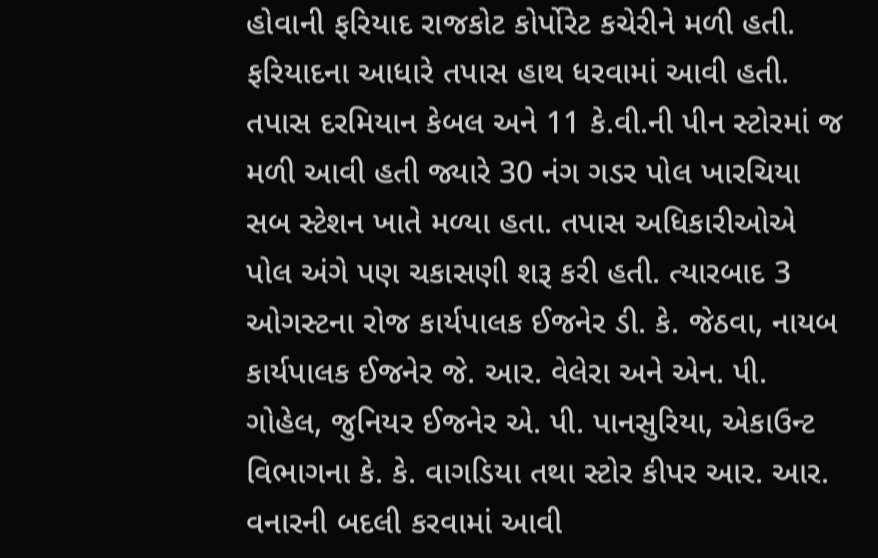હોવાની ફરિયાદ રાજકોટ કોર્પોરેટ કચેરીને મળી હતી. ફરિયાદના આધારે તપાસ હાથ ધરવામાં આવી હતી. તપાસ દરમિયાન કેબલ અને 11 કે.વી.ની પીન સ્ટોરમાં જ મળી આવી હતી જ્યારે 30 નંગ ગડર પોલ ખારચિયા સબ સ્ટેશન ખાતે મળ્યા હતા. તપાસ અધિકારીઓએ પોલ અંગે પણ ચકાસણી શરૂ કરી હતી. ત્યારબાદ 3 ઓગસ્ટના રોજ કાર્યપાલક ઈજનેર ડી. કે. જેઠવા, નાયબ કાર્યપાલક ઈજનેર જે. આર. વેલેરા અને એન. પી. ગોહેલ, જુનિયર ઈજનેર એ. પી. પાનસુરિયા, એકાઉન્ટ વિભાગના કે. કે. વાગડિયા તથા સ્ટોર કીપર આર. આર. વનારની બદલી કરવામાં આવી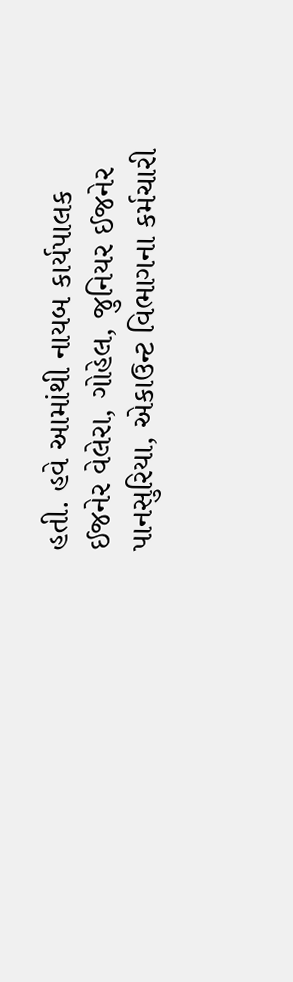હતી. હવે આમાંથી નાયબ કાર્યપાલક ઈજનેર વેલેરા, ગોહેલ, જુનિયર ઈજનેર પાનસુરિયા, એકાઉન્ટ વિભાગના કર્મચારી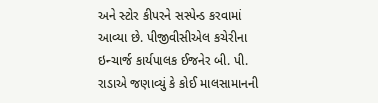અને સ્ટોર કીપરને સસ્પેન્ડ કરવામાં આવ્યા છે. પીજીવીસીએલ કચેરીના ઇન્ચાર્જ કાર્યપાલક ઈજનેર બી. પી. રાડાએ જણાવ્યું કે કોઈ માલસામાનની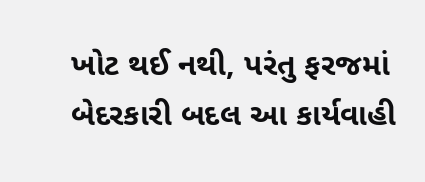ખોટ થઈ નથી, પરંતુ ફરજમાં બેદરકારી બદલ આ કાર્યવાહી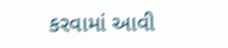કરવામાં આવી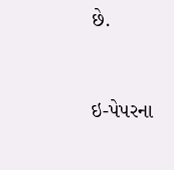છે.



ઇ-પેપરના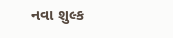નવા શુલ્ક